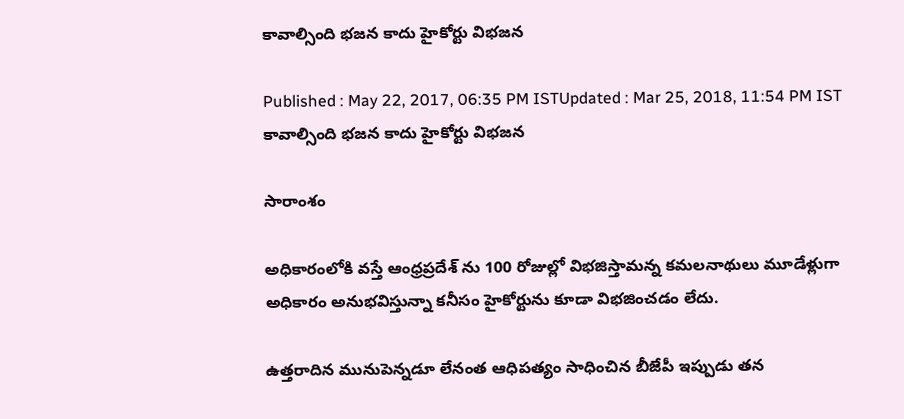కావాల్సింది భజన కాదు హైకోర్టు విభజన

Published : May 22, 2017, 06:35 PM ISTUpdated : Mar 25, 2018, 11:54 PM IST
కావాల్సింది భజన కాదు హైకోర్టు విభజన

సారాంశం

అధికారంలోకి వస్తే ఆంధ్రప్రదేశ్ ను 100 రోజుల్లో విభజిస్తామన్న కమలనాథులు మూడేళ్లుగా అధికారం అనుభవిస్తున్నా కనీసం హైకోర్టును కూడా విభజించడం లేదు.

ఉత్తరాదిన మునుపెన్నడూ లేనంత ఆధిపత్యం సాధించిన బీజేపీ ఇప్పుడు తన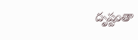దృష్టంతా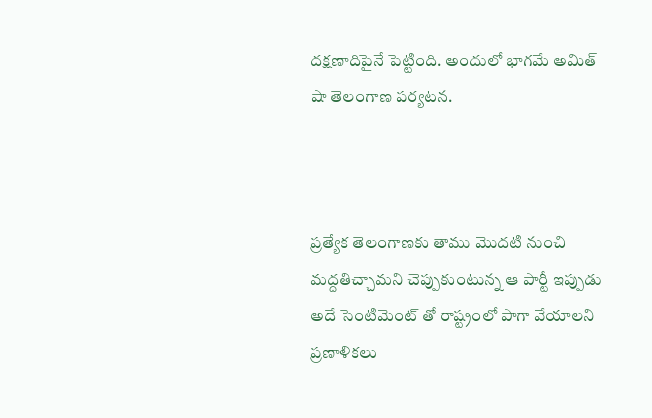దక్షణాదిపైనే పెట్టింది. అందులో భాగమే అమిత్ షా తెలంగాణ పర్యటన.



ప్రత్యేక తెలంగాణకు తాము మొదటి నుంచి మద్దతిచ్చామని చెప్పుకుంటున్న ఆ పార్టీ ఇప్పుడు అదే సెంటిమెంట్ తో రాష్ట్రంలో పాగా వేయాలని ప్రణాళికలు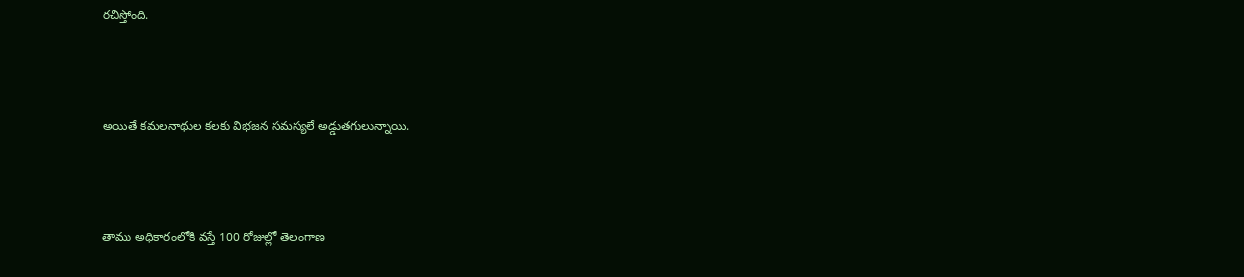రచిస్తోంది.



అయితే కమలనాథుల కలకు విభజన సమస్యలే అడ్డుతగులున్నాయి.



తాము అధికారంలోకి వస్తే 100 రోజుల్లో తెలంగాణ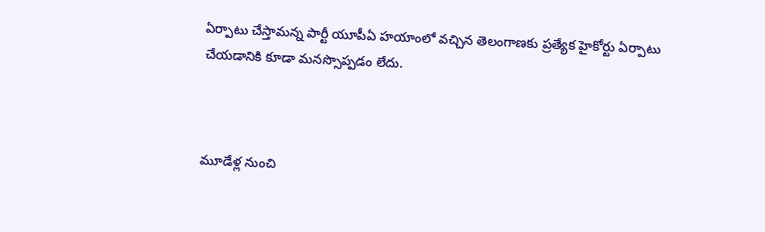ఏర్పాటు చేస్తామన్న పార్టీ యూపీఏ హయాంలో వచ్చిన తెలంగాణకు ప్రత్యేక హైకోర్టు ఏర్పాటు చేయడానికి కూడా మనస్సొప్పడం లేదు.



మూడేళ్ల నుంచి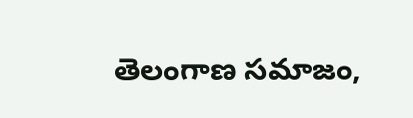తెలంగాణ సమాజం,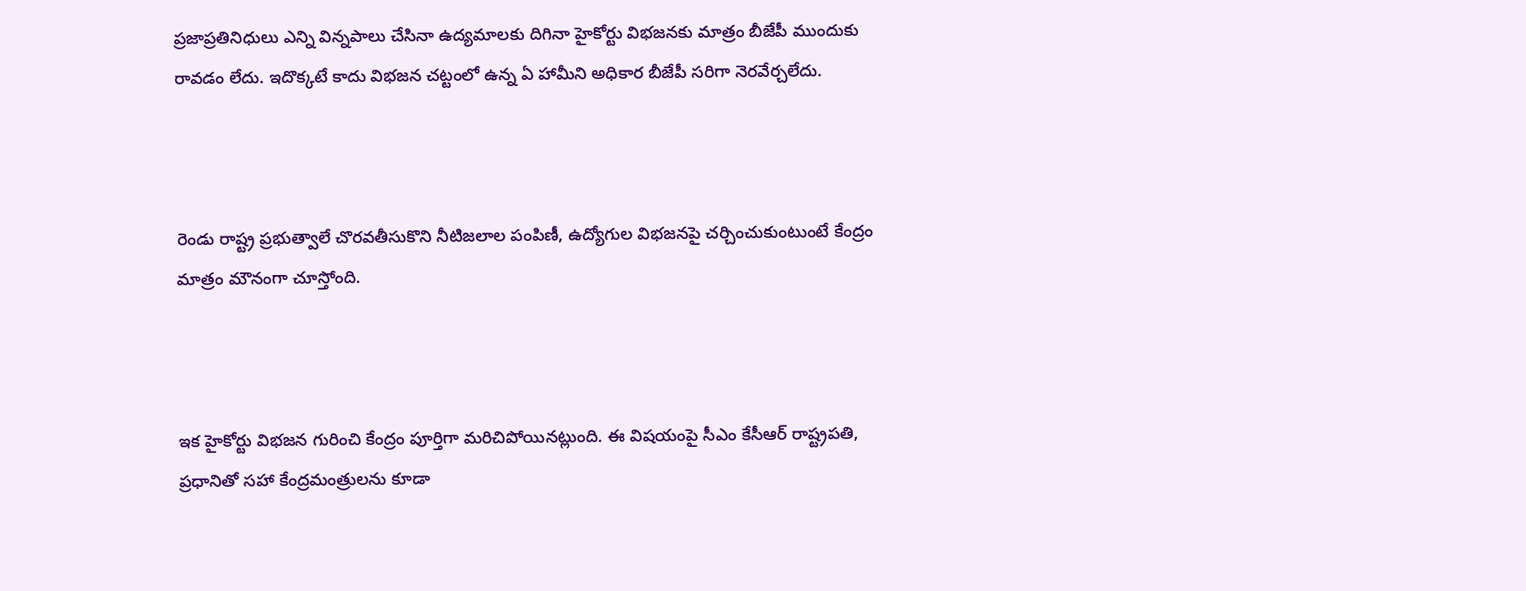ప్రజాప్రతినిధులు ఎన్ని విన్నపాలు చేసినా ఉద్యమాలకు దిగినా హైకోర్టు విభజనకు మాత్రం బీజేపీ ముందుకు రావడం లేదు. ఇదొక్కటే కాదు విభజన చట్టంలో ఉన్న ఏ హామీని అధికార బీజేపీ సరిగా నెరవేర్చలేదు.



రెండు రాష్ట్ర ప్రభుత్వాలే చొరవతీసుకొని నీటిజలాల పంపిణీ, ఉద్యోగుల విభజనపై చర్చించుకుంటుంటే కేంద్రం మాత్రం మౌనంగా చూస్తోంది.



ఇక హైకోర్టు విభజన గురించి కేంద్రం పూర్తిగా మరిచిపోయినట్లుంది. ఈ విషయంపై సీఎం కేసీఆర్ రాష్ట్రపతి, ప్రధానితో సహా కేంద్రమంత్రులను కూడా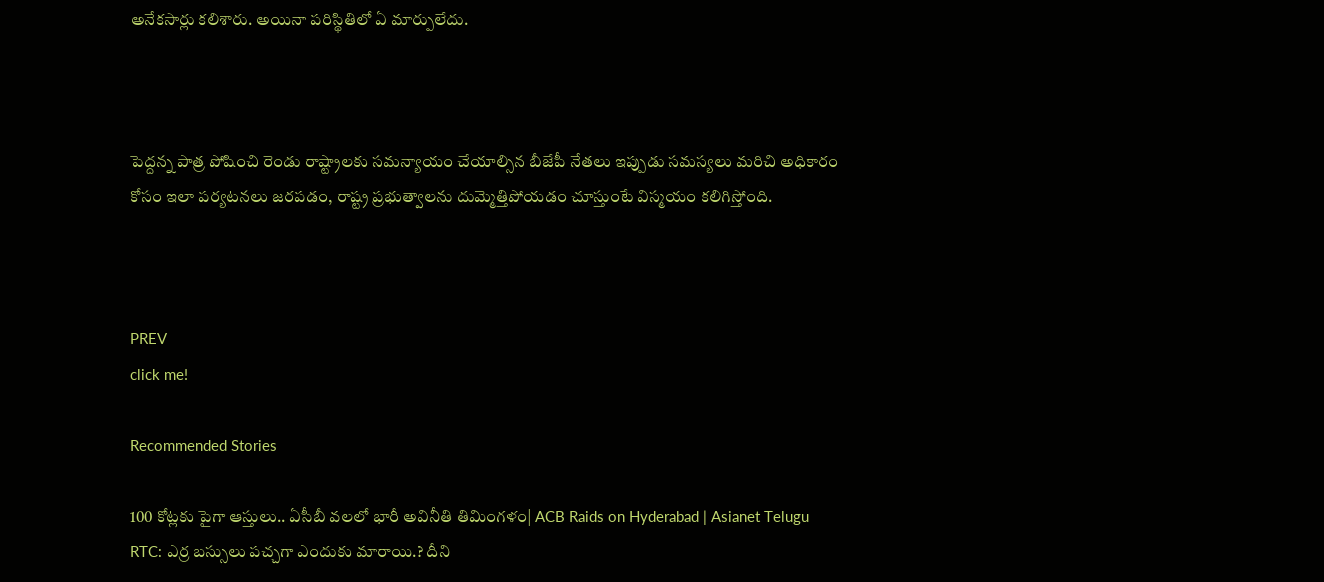అనేకసార్లు కలిశారు. అయినా పరిస్థితిలో ఏ మార్పులేదు.



పెద్దన్న పాత్ర పోషించి రెండు రాష్ట్రాలకు సమన్యాయం చేయాల్సిన బీజేపీ నేతలు ఇప్పుడు సమస్యలు మరిచి అధికారం కోసం ఇలా పర్యటనలు జరపడం, రాష్ట్ర ప్రభుత్వాలను దుమ్మెత్తిపోయడం చూస్తుంటే విస్మయం కలిగిస్తోంది.



PREV
click me!

Recommended Stories

100 కోట్లకు పైగా ఆస్తులు.. ఏసీబీ వలలో భారీ అవినీతి తిమింగళం| ACB Raids on Hyderabad | Asianet Telugu
RTC: ఎర్ర బ‌స్సులు ప‌చ్చ‌గా ఎందుకు మారాయి.? దీని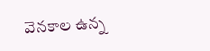వెన‌కాల ఉన్న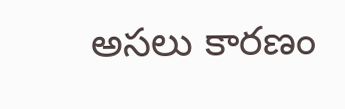అస‌లు కార‌ణం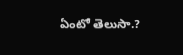ఏంటో తెలుసా.?